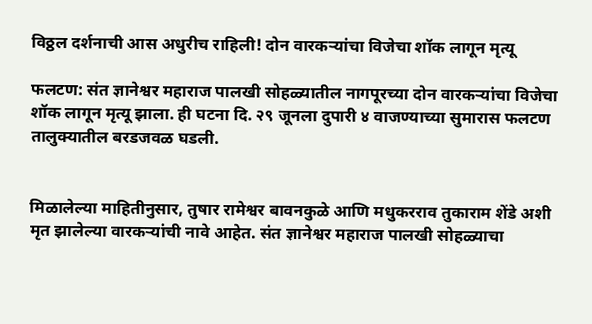विठ्ठल दर्शनाची आस अधुरीच राहिली! दोन वारकऱ्यांचा विजेचा शॉक लागून मृत्यू

फलटण: संत ज्ञानेश्वर महाराज पालखी सोहळ्यातील नागपूरच्या दोन वारकऱ्यांचा विजेचा शॉक लागून मृत्यू झाला. ही घटना दि. २९ जूनला दुपारी ४ वाजण्याच्या सुमारास फलटण तालुक्यातील बरडजवळ घडली.


मिळालेल्या माहितीनुसार, तुषार रामेश्वर बावनकुळे आणि मधुकरराव तुकाराम शेंडे अशी मृत झालेल्या वारकऱ्यांची नावे आहेत. संत ज्ञानेश्वर महाराज पालखी सोहळ्याचा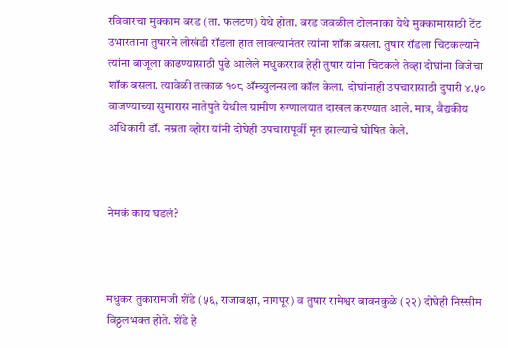रविवारचा मुक्काम बरड (ता. फलटण) येथे होता. बरड जवळील टोलनाका येथे मुक्कामासाठी टेंट उभारताना तुषारने लोखंडी रॉडला हात लावल्यानंतर त्यांना शॉक बसला. तुषार रॉडला चिटकल्याने त्यांना बाजूला काढण्यासाठी पुढे आलेले मधुकरराव हेही तुषार यांना चिटकले तेव्हा दोघांना विजेचा शॉक बसला. त्यावेळी तत्काळ १०८ अ‍ॅम्ब्युलन्सला कॉल केला. दोघांनाही उपचारासाठी दुपारी ४.५० वाजण्याच्या सुमारास नातेपुते येथील ग्रामीण रुग्णालयात दाखल करण्यात आले. मात्र, वैद्यकीय अधिकारी डॉ. नम्रता व्होरा यांनी दोघेही उपचारापूर्वी मृत झाल्याचे घोषित केले.



नेमकं काय घडलं?



मधुकर तुकारामजी शेंडे (५६, राजाबक्षा, नागपूर) व तुषार रामेश्वर बावनकुळे (२२) दोघेही निस्सीम विठ्ठलभक्त होते. शेंडे हे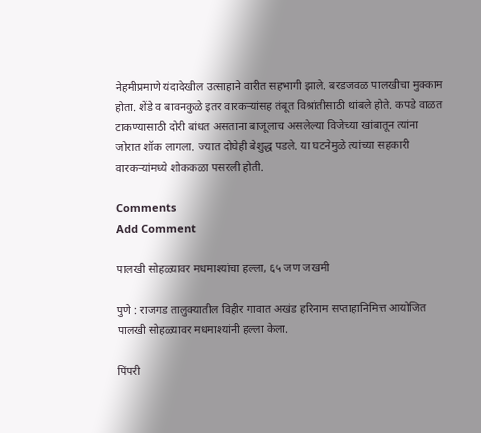नेहमीप्रमाणे यंदादेखील उत्साहाने वारीत सहभागी झाले. बरडजवळ पालखीचा मुक्काम होता. शेंडे व बावनकुळे इतर वारकऱ्यांसह तंबूत विश्रांतीसाठी थांबले होते. कपडे वाळत टाकण्यासाठी दोरी बांधत असताना बाजूलाच असलेल्या विजेच्या खांबातून त्यांना जोरात शॉक लागला. ज्यात दोघेही बेशुद्ध पडले. या घटनेमुळे त्यांच्या सहकारी वारकऱ्यांमध्ये शोककळा पसरली होती.

Comments
Add Comment

पालखी सोहळ्यावर मधमाश्यांचा हल्ला, ६५ जण जखमी

पुणे : राजगड तालुक्यातील विहीर गावात अखंड हरिनाम सप्ताहानिमित्त आयोजित पालखी सोहळ्यावर मधमाश्यांनी हल्ला केला.

पिंपरी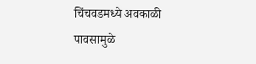चिंचवडमध्ये अवकाळी पावसामुळे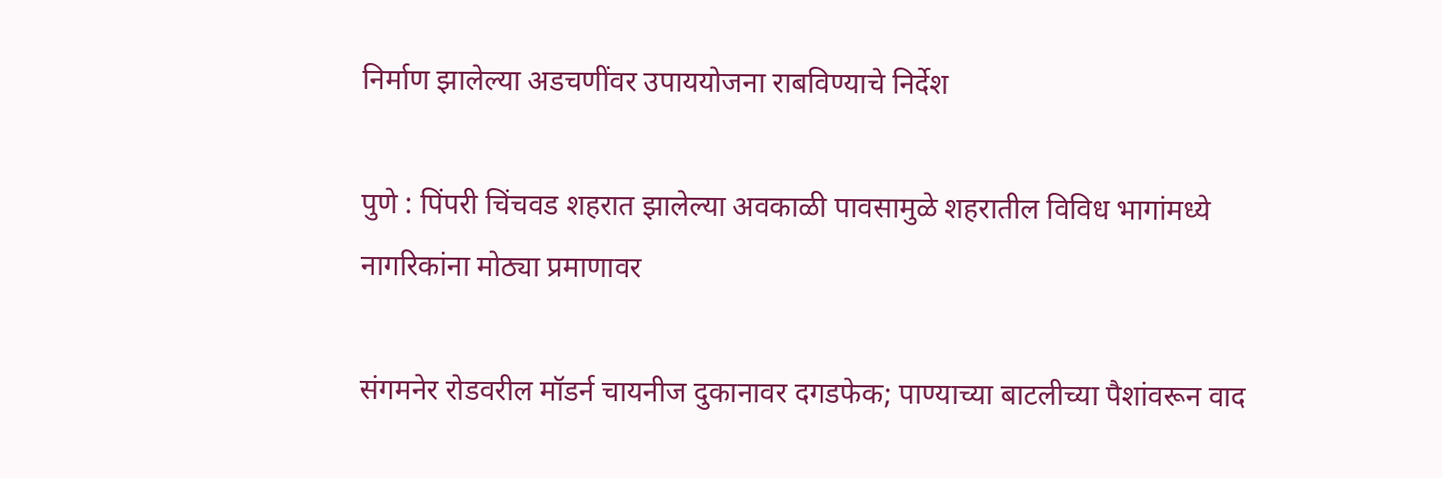निर्माण झालेल्या अडचणींवर उपाययोजना राबविण्याचे निर्देश

पुणे : पिंपरी चिंचवड शहरात झालेल्या अवकाळी पावसामुळे शहरातील विविध भागांमध्ये नागरिकांना मोठ्या प्रमाणावर

संगमनेर रोडवरील मॉडर्न चायनीज दुकानावर दगडफेक; पाण्याच्या बाटलीच्या पैशांवरून वाद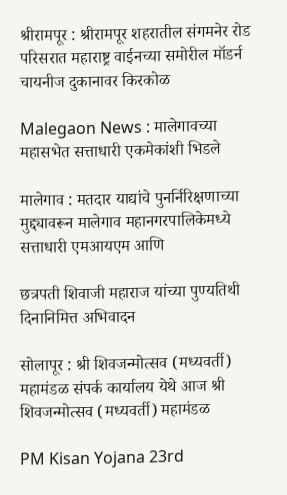श्रीरामपूर : श्रीरामपूर शहरातील संगमनेर रोड परिसरात महाराष्ट्र वाईनच्या समोरील मॉडर्न चायनीज दुकानावर किरकोळ

Malegaon News : मालेगावच्या महासभेत सत्ताधारी एकमेकांशी भिडले

मालेगाव : मतदार याद्यांचे पुनर्निरिक्षणाच्या मुद्द्यावरून मालेगाव महानगरपालिकेमध्ये सत्ताधारी एमआयएम आणि

छत्रपती शिवाजी महाराज यांच्या पुण्यतिथी दिनानिमित्त अभिवादन

सोलापूर : श्री शिवजन्मोत्सव (मध्यवर्ती) महामंडळ संपर्क कार्यालय येथे आज श्री शिवजन्मोत्सव (मध्यवर्ती) महामंडळ

PM Kisan Yojana 23rd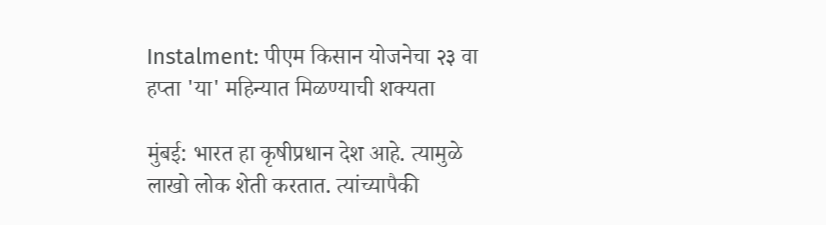Instalment: पीएम किसान योजनेचा २३ वा हप्ता 'या' महिन्यात मिळण्याची शक्यता

मुंबई: भारत हा कृषीप्रधान देश आहे. त्यामुळे लाखो लोक शेती करतात. त्यांच्यापैकी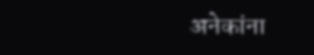अनेकांना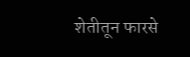शेतीतून फारसे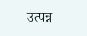उत्पन्न